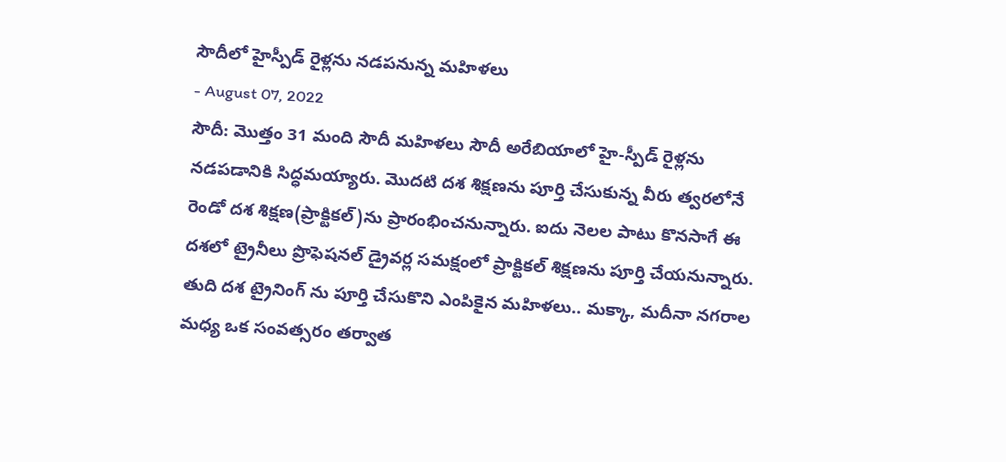సౌదీలో హైస్పీడ్ రైళ్లను నడపనున్న మహిళలు
- August 07, 2022
సౌదీ: మొత్తం 31 మంది సౌదీ మహిళలు సౌదీ అరేబియాలో హై-స్పీడ్ రైళ్లను నడపడానికి సిద్ధమయ్యారు. మొదటి దశ శిక్షణను పూర్తి చేసుకున్న వీరు త్వరలోనే రెండో దశ శిక్షణ(ప్రాక్టికల్)ను ప్రారంభించనున్నారు. ఐదు నెలల పాటు కొనసాగే ఈ దశలో ట్రైనీలు ప్రొఫెషనల్ డ్రైవర్ల సమక్షంలో ప్రాక్టికల్ శిక్షణను పూర్తి చేయనున్నారు. తుది దశ ట్రైనింగ్ ను పూర్తి చేసుకొని ఎంపికైన మహిళలు.. మక్కా, మదీనా నగరాల మధ్య ఒక సంవత్సరం తర్వాత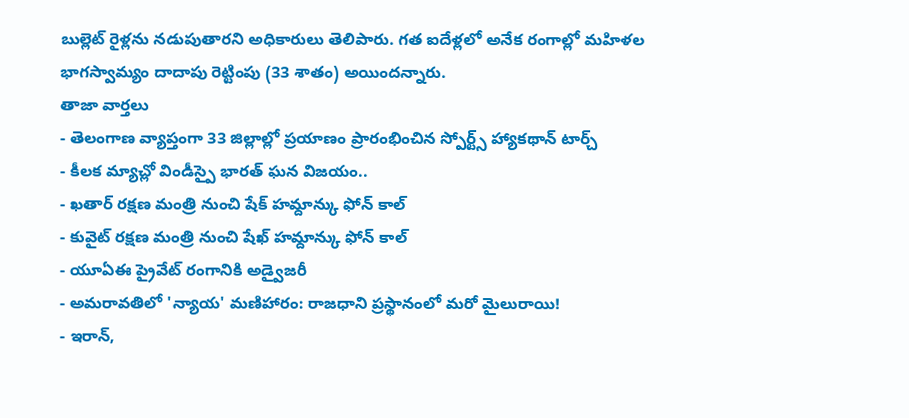బుల్లెట్ రైళ్లను నడుపుతారని అధికారులు తెలిపారు. గత ఐదేళ్లలో అనేక రంగాల్లో మహిళల భాగస్వామ్యం దాదాపు రెట్టింపు (33 శాతం) అయిందన్నారు.
తాజా వార్తలు
- తెలంగాణ వ్యాప్తంగా 33 జిల్లాల్లో ప్రయాణం ప్రారంభించిన స్పోర్ట్స్ హ్యాకథాన్ టార్చ్
- కీలక మ్యాచ్లో విండీస్పై భారత్ ఘన విజయం..
- ఖతార్ రక్షణ మంత్రి నుంచి షేక్ హమ్దాన్కు ఫోన్ కాల్
- కువైట్ రక్షణ మంత్రి నుంచి షేఖ్ హమ్దాన్కు ఫోన్ కాల్
- యూఏఈ ప్రైవేట్ రంగానికి అడ్వైజరీ
- అమరావతిలో 'న్యాయ' మణిహారం: రాజధాని ప్రస్థానంలో మరో మైలురాయి!
- ఇరాన్,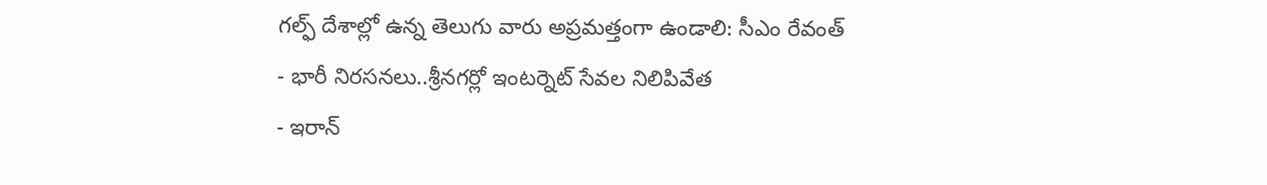గల్ఫ్ దేశాల్లో ఉన్న తెలుగు వారు అప్రమత్తంగా ఉండాలి: సీఎం రేవంత్
- భారీ నిరసనలు..శ్రీనగర్లో ఇంటర్నెట్ సేవల నిలిపివేత
- ఇరాన్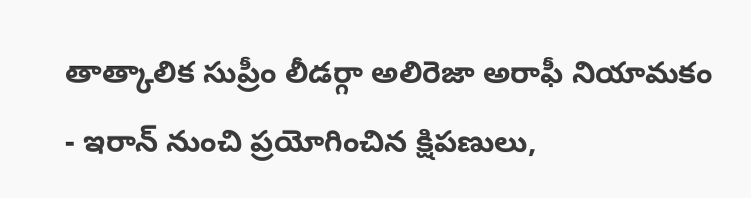తాత్కాలిక సుప్రీం లీడర్గా అలిరెజా అరాఫీ నియామకం
- ఇరాన్ నుంచి ప్రయోగించిన క్షిపణులు,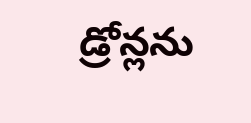డ్రోన్లను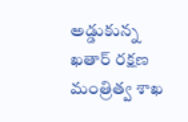అడ్డుకున్న ఖతార్ రక్షణ మంత్రిత్వ శాఖ